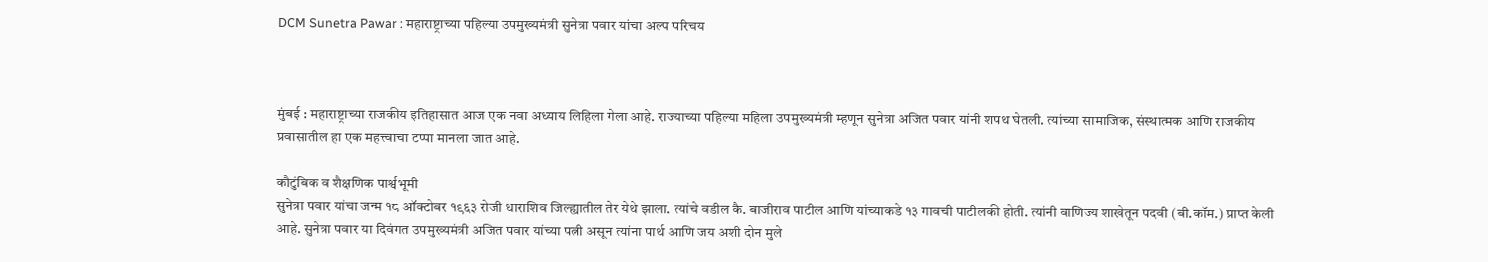DCM Sunetra Pawar : महाराष्ट्राच्या पहिल्या उपमुख्यमंत्री सुनेत्रा पवार यांचा अल्प परिचय



मुंबई : महाराष्ट्राच्या राजकीय इतिहासात आज एक नवा अध्याय लिहिला गेला आहे. राज्याच्या पहिल्या महिला उपमुख्यमंत्री म्हणून सुनेत्रा अजित पवार यांनी शपथ घेतली. त्यांच्या सामाजिक, संस्थात्मक आणि राजकीय प्रवासातील हा एक महत्त्वाचा टप्पा मानला जात आहे.

कौटुंबिक व शैक्षणिक पार्श्वभूमी
सुनेत्रा पवार यांचा जन्म १८ ऑक्टोबर १९६३ रोजी धाराशिव जिल्ह्यातील तेर येथे झाला. त्यांचे वडील कै. बाजीराव पाटील आणि यांच्याकडे १३ गावची पाटीलकी होती. त्यांनी वाणिज्य शाखेतून पदवी (बी.कॉम.) प्राप्त केली आहे. सुनेत्रा पवार या दिवंगत उपमुख्यमंत्री अजित पवार यांच्या पत्नी असून त्यांना पार्थ आणि जय अशी दोन मुले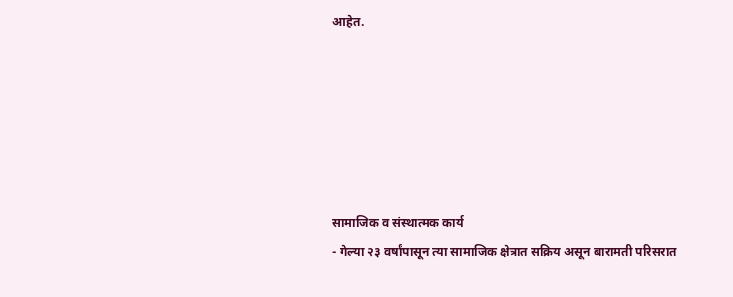आहेत.






सामाजिक व संस्थात्मक कार्य
- गेल्या २३ वर्षांपासून त्या सामाजिक क्षेत्रात सक्रिय असून बारामती परिसरात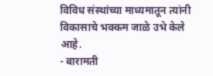विविध संस्थांच्या माध्यमातून त्यांनी विकासाचे भक्कम जाळे उभे केले आहे.
- बारामती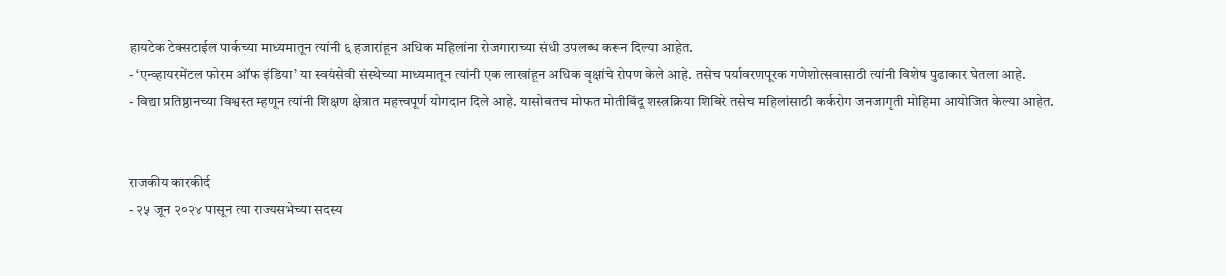हायटेक टेक्सटाईल पार्कच्या माध्यमातून त्यांनी ६ हजारांहून अधिक महिलांना रोजगाराच्या संधी उपलब्ध करून दिल्या आहेत.
- ‘एन्व्हायरमेंटल फोरम ऑफ इंडिया’ या स्वयंसेवी संस्थेच्या माध्यमातून त्यांनी एक लाखांहून अधिक वृक्षांचे रोपण केले आहे. तसेच पर्यावरणपूरक गणेशोत्सवासाठी त्यांनी विशेष पुढाकार घेतला आहे.
- विद्या प्रतिष्ठानच्या विश्वस्त म्हणून त्यांनी शिक्षण क्षेत्रात महत्त्वपूर्ण योगदान दिले आहे. यासोबतच मोफत मोतीबिंदू शस्त्रक्रिया शिबिरे तसेच महिलांसाठी कर्करोग जनजागृती मोहिमा आयोजित केल्या आहेत.


राजकीय कारकीर्द
- २५ जून २०२४ पासून त्या राज्यसभेच्या सदस्य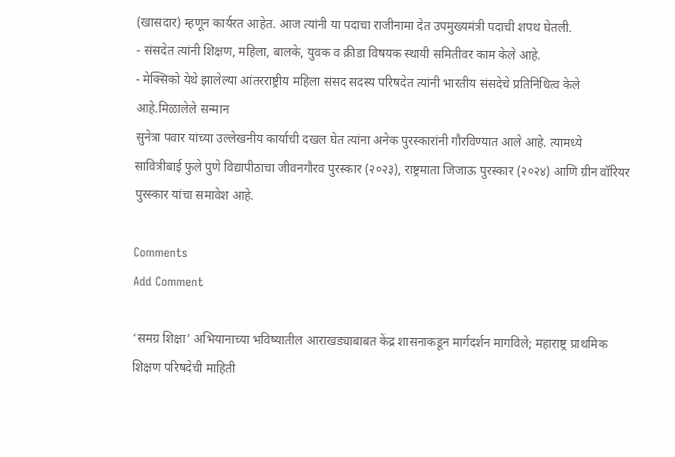(खासदार) म्हणून कार्यरत आहेत. आज त्यांनी या पदाचा राजीनामा देत उपमुख्यमंत्री पदाची शपथ घेतली.
- संसदेत त्यांनी शिक्षण, महिला, बालके, युवक व क्रीडा विषयक स्थायी समितीवर काम केले आहे.
- मेक्सिको येथे झालेल्या आंतरराष्ट्रीय महिला संसद सदस्य परिषदेत त्यांनी भारतीय संसदेचे प्रतिनिधित्व केले आहे.मिळालेले सन्मान
सुनेत्रा पवार यांच्या उल्लेखनीय कार्याची दखल घेत त्यांना अनेक पुरस्कारांनी गौरविण्यात आले आहे. त्यामध्ये सावित्रीबाई फुले पुणे विद्यापीठाचा जीवनगौरव पुरस्कार (२०२३), राष्ट्रमाता जिजाऊ पुरस्कार (२०२४) आणि ग्रीन वॉरियर पुरस्कार यांचा समावेश आहे.

Comments
Add Comment

‘समग्र शिक्षा’ अभियानाच्या भविष्यातील आराखड्याबाबत केंद्र शासनाकडून मार्गदर्शन मागविले; महाराष्ट्र प्राथमिक शिक्षण परिषदेची माहिती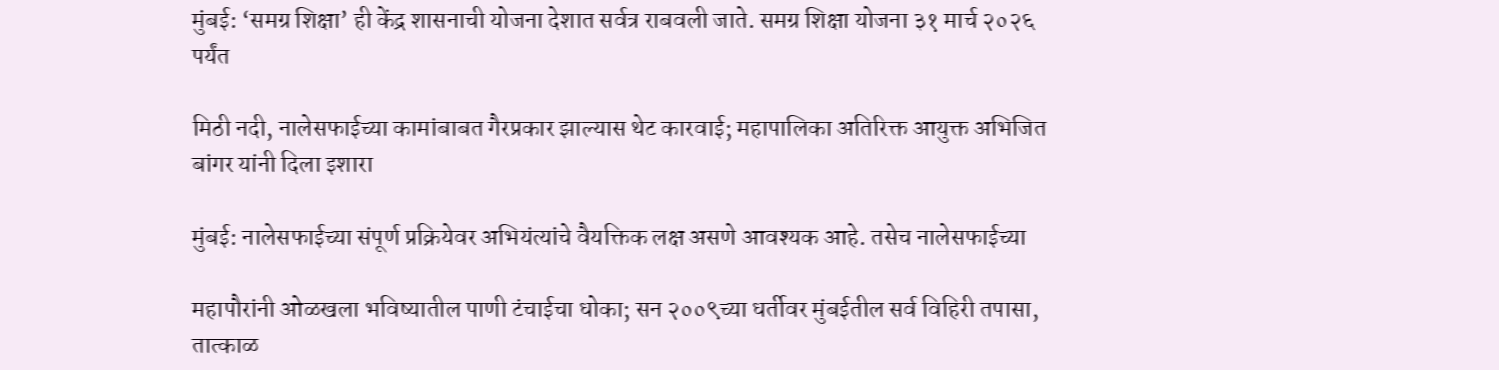मुंबई: ‘समग्र शिक्षा’ ही केंद्र शासनाची योजना देशात सर्वत्र राबवली जाते. समग्र शिक्षा योजना ३१ मार्च २०२६ पर्यंत

मिठी नदी, नालेसफाईच्या कामांबाबत गैरप्रकार झाल्यास थेट कारवाई; महापालिका अतिरिक्त आयुक्त अभिजित बांगर यांनी दिला इशारा

मुंबई: नालेसफाईच्या संपूर्ण प्रक्रियेवर अभियंत्यांचे वैयक्तिक लक्ष असणे आवश्यक आहे. तसेच नालेसफाईच्या

महापौरांनी ओळखला भविष्यातील पाणी टंचाईचा धोका; सन २००९च्या धर्तीवर मुंबईतील सर्व विहिरी तपासा, तात्काळ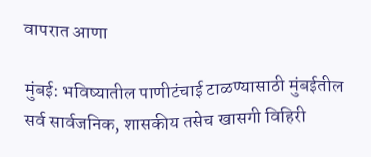वापरात आणा

मुंबई: भविष्यातील पाणीटंचाई टाळण्यासाठी मुंबईतील सर्व सार्वजनिक, शासकीय तसेच खासगी विहिरी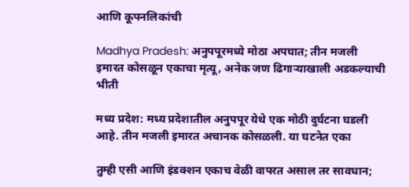आणि कूपनलिकांची

Madhya Pradesh: अनुपपूरमध्ये मोठा अपघात; तीन मजली इमारत कोसळून एकाचा मृत्यू, अनेक जण ढिगाऱ्याखाली अडकल्याची भीती

मध्य प्रदेश: मध्य प्रदेशातील अनुपपूर येथे एक मोठी दुर्घटना घडली आहे. तीन मजली इमारत अचानक कोसळली. या घटनेत एका

तुम्ही एसी आणि इंडक्शन एकाच वेळी वापरत असाल तर सावधान;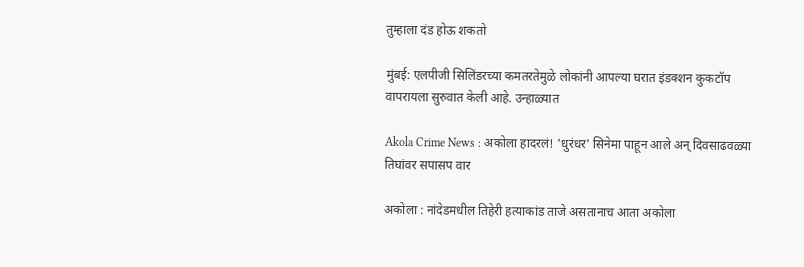तुम्हाला दंड होऊ शकतो

मुंबई: एलपीजी सिलिंडरच्या कमतरतेमुळे लोकांनी आपल्या घरात इंडक्शन कुकटॉप वापरायला सुरुवात केली आहे. उन्हाळ्यात

Akola Crime News : अकोला हादरलं! 'धुरंधर' सिनेमा पाहून आले अन् दिवसाढवळ्या तिघांवर सपासप वार

अकोला : नांदेडमधील तिहेरी हत्याकांड ताजे असतानाच आता अकोला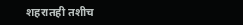शहरातही तशीच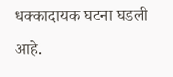धक्कादायक घटना घडली आहे.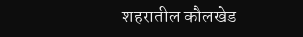शहरातील कौलखेड